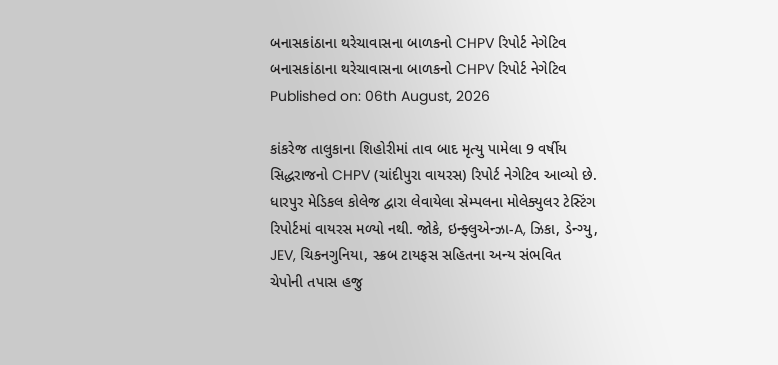બનાસકાંઠાના થરેચાવાસના બાળકનો CHPV રિપોર્ટ નેગેટિવ
બનાસકાંઠાના થરેચાવાસના બાળકનો CHPV રિપોર્ટ નેગેટિવ
Published on: 06th August, 2026

કાંકરેજ તાલુકાના શિહોરીમાં તાવ બાદ મૃત્યુ પામેલા 9 વર્ષીય સિદ્ધરાજનો CHPV (ચાંદીપુરા વાયરસ) રિપોર્ટ નેગેટિવ આવ્યો છે. ધારપુર મેડિકલ કોલેજ દ્વારા લેવાયેલા સેમ્પલના મોલેક્યુલર ટેસ્ટિંગ રિપોર્ટમાં વાયરસ મળ્યો નથી. જોકે, ઇન્ફ્લુએન્ઝા-A, ઝિકા, ડેન્ગ્યુ, JEV, ચિકનગુનિયા, સ્ક્રબ ટાયફસ સહિતના અન્ય સંભવિત ચેપોની તપાસ હજુ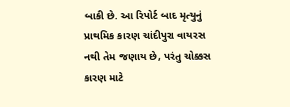બાકી છે. આ રિપોર્ટ બાદ મૃત્યુનું પ્રાથમિક કારણ ચાંદીપુરા વાયરસ નથી તેમ જણાય છે, પરંતુ ચોક્કસ કારણ માટે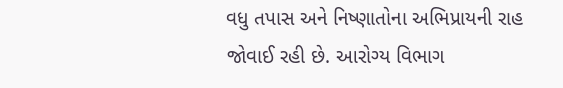વધુ તપાસ અને નિષ્ણાતોના અભિપ્રાયની રાહ જોવાઈ રહી છે. આરોગ્ય વિભાગ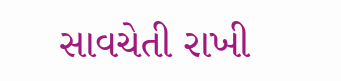સાવચેતી રાખી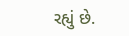રહ્યું છે.